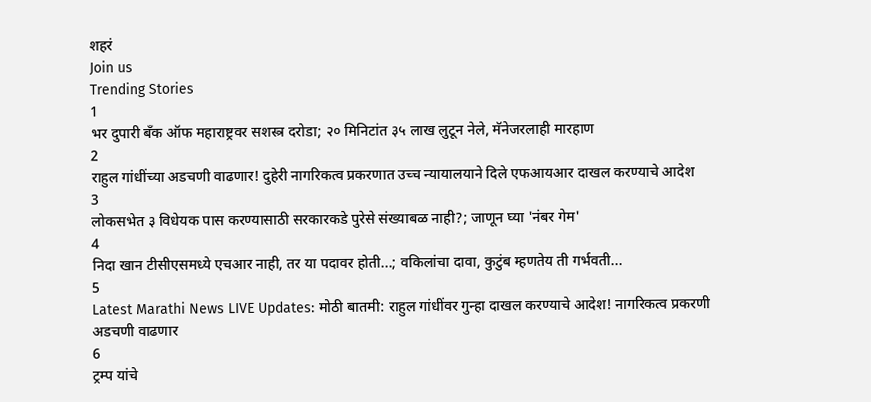शहरं
Join us
Trending Stories
1
भर दुपारी बँक ऑफ महाराष्ट्रवर सशस्त्र दरोडा; २० मिनिटांत ३५ लाख लुटून नेले, मॅनेजरलाही मारहाण
2
राहुल गांधींच्या अडचणी वाढणार! दुहेरी नागरिकत्व प्रकरणात उच्च न्यायालयाने दिले एफआयआर दाखल करण्याचे आदेश
3
लोकसभेत ३ विधेयक पास करण्यासाठी सरकारकडे पुरेसे संख्याबळ नाही?; जाणून घ्या 'नंबर गेम'
4
निदा खान टीसीएसमध्ये एचआर नाही, तर या पदावर होती...; वकिलांचा दावा, कुटुंब म्हणतेय ती गर्भवती...
5
Latest Marathi News LIVE Updates: मोठी बातमी: राहुल गांधींवर गुन्हा दाखल करण्याचे आदेश! नागरिकत्व प्रकरणी अडचणी वाढणार
6
ट्रम्प यांचे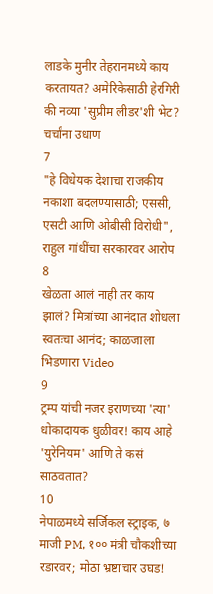लाडके मुनीर तेहरानमध्ये काय करतायत? अमेरिकेसाठी हेरगिरी की नव्या 'सुप्रीम लीडर'शी भेट? चर्चांना उधाण
7
"हे विधेयक देशाचा राजकीय नकाशा बदलण्यासाठी; एससी, एसटी आणि ओबीसी विरोधी", राहुल गांधींचा सरकारवर आरोप
8
खेळता आलं नाही तर काय झालं? मित्रांच्या आनंदात शोधला स्वतःचा आनंद; काळजाला भिडणारा Video
9
ट्रम्प यांची नजर इराणच्या 'त्या' धोकादायक धुळीवर! काय आहे 'युरेनियम' आणि ते कसं साठवतात?
10
नेपाळमध्ये सर्जिकल स्ट्राइक, ७ माजी PM, १०० मंत्री चौकशीच्या रडारवर; मोठा भ्रष्टाचार उघड!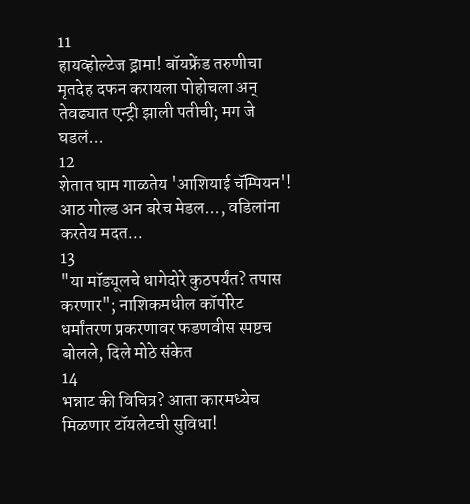11
हायव्होल्टेज ड्रामा! बॉयफ्रेंड तरुणीचा मृतदेह दफन करायला पोहोचला अन् तेवढ्यात एन्ट्री झाली पतीची; मग जे घडलं...
12
शेतात घाम गाळतेय 'आशियाई चॅम्पियन'! आठ गोल्ड अन बरेच मेडल..., वडिलांना करतेय मदत...
13
"या मॉड्यूलचे धागेदोरे कुठपर्यंत? तपास करणार"; नाशिकमधील कॉर्पोरेट धर्मांतरण प्रकरणावर फडणवीस स्पष्टच बोलले, दिले मोठे संकेत
14
भन्नाट की विचित्र? आता कारमध्येच मिळणार टॉयलेटची सुविधा!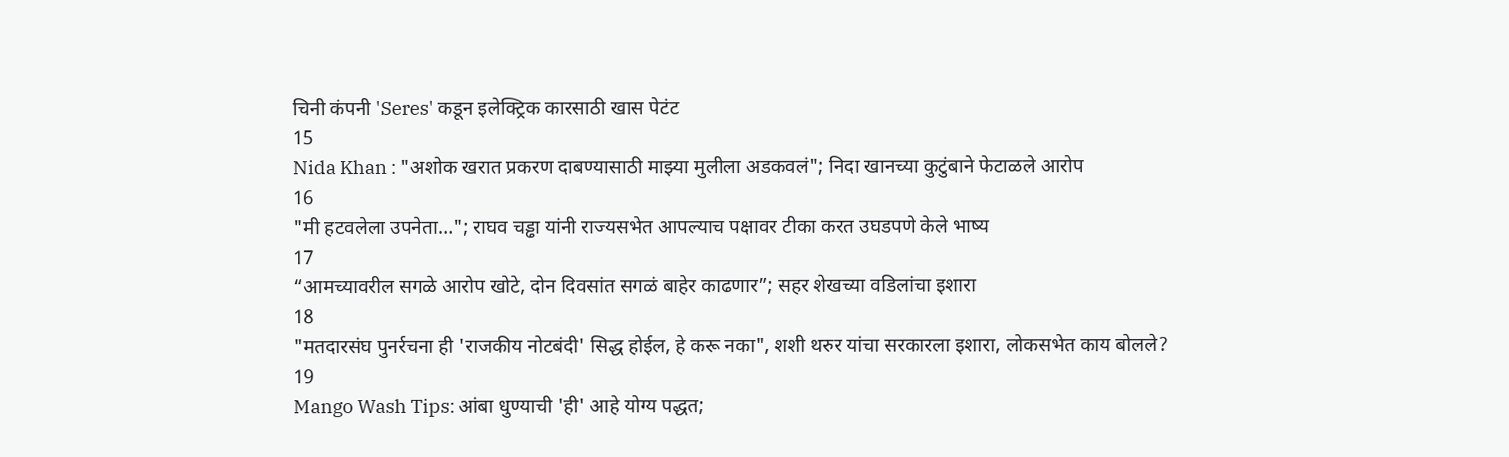चिनी कंपनी 'Seres' कडून इलेक्ट्रिक कारसाठी खास पेटंट
15
Nida Khan : "अशोक खरात प्रकरण दाबण्यासाठी माझ्या मुलीला अडकवलं"; निदा खानच्या कुटुंबाने फेटाळले आरोप
16
"मी हटवलेला उपनेता…"; राघव चड्ढा यांनी राज्यसभेत आपल्याच पक्षावर टीका करत उघडपणे केले भाष्य
17
“आमच्यावरील सगळे आरोप खोटे, दोन दिवसांत सगळं बाहेर काढणार”; सहर शेखच्या वडिलांचा इशारा
18
"मतदारसंघ पुनर्रचना ही 'राजकीय नोटबंदी' सिद्ध होईल, हे करू नका", शशी थरुर यांचा सरकारला इशारा, लोकसभेत काय बोलले?
19
Mango Wash Tips: आंबा धुण्याची 'ही' आहे योग्य पद्धत;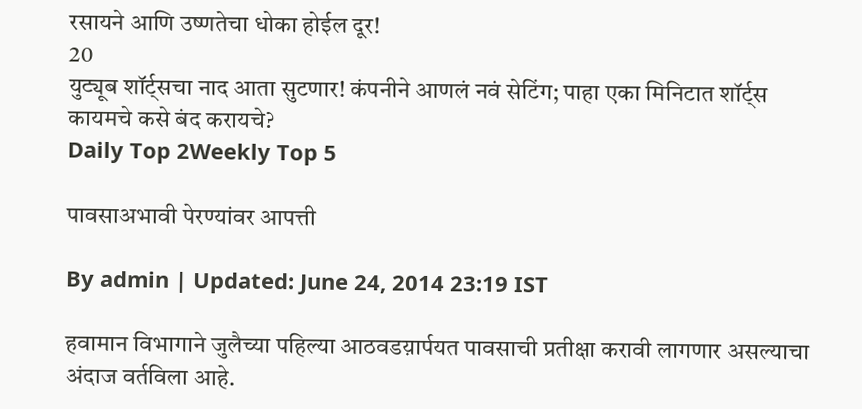रसायने आणि उष्णतेचा धोका होईल दूर!
20
युट्यूब शॉर्ट्सचा नाद आता सुटणार! कंपनीने आणलं नवं सेटिंग; पाहा एका मिनिटात शॉर्ट्स कायमचे कसे बंद करायचे?
Daily Top 2Weekly Top 5

पावसाअभावी पेरण्यांवर आपत्ती

By admin | Updated: June 24, 2014 23:19 IST

हवामान विभागाने जुलैच्या पहिल्या आठवडय़ार्पयत पावसाची प्रतीक्षा करावी लागणार असल्याचा अंदाज वर्तविला आहे.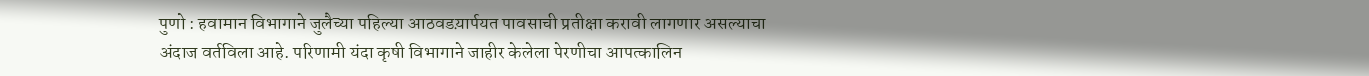पुणो : हवामान विभागाने जुलैच्या पहिल्या आठवडय़ार्पयत पावसाची प्रतीक्षा करावी लागणार असल्याचा अंदाज वर्तविला आहे. परिणामी यंदा कृषी विभागाने जाहीर केलेला पेरणीचा आपत्कालिन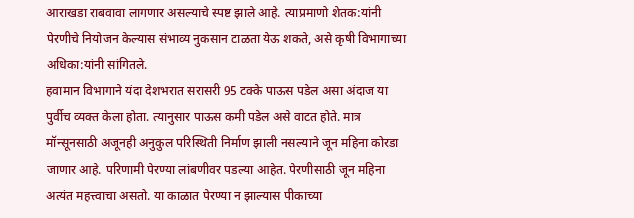आराखडा राबवावा लागणार असल्याचे स्पष्ट झाले आहे. त्याप्रमाणो शेतक:यांनी पेरणीचे नियोजन केल्यास संभाव्य नुकसान टाळता येऊ शकते, असे कृषी विभागाच्या अधिका:यांनी सांगितले.
हवामान विभागाने यंदा देशभरात सरासरी 95 टक्के पाऊस पडेल असा अंदाज या पुर्वीच व्यक्त केला होता. त्यानुसार पाऊस कमी पडेल असे वाटत होते. मात्र मॉन्सूनसाठी अजूनही अनुकुल परिस्थिती निर्माण झाली नसल्याने जून महिना कोरडा जाणार आहे. परिणामी पेरण्या लांबणीवर पडल्या आहेत. पेरणीसाठी जून महिना अत्यंत महत्त्वाचा असतो. या काळात पेरण्या न झाल्यास पीकाच्या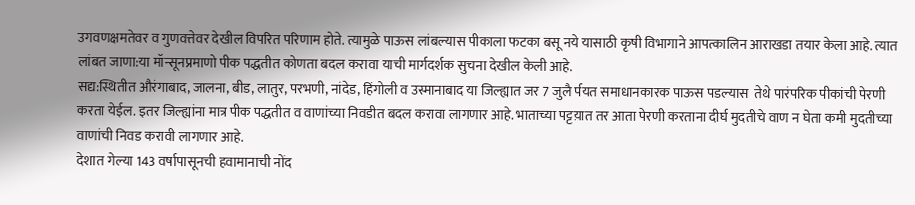उगवणक्षमतेवर व गुणवत्तेवर देखील विपरित परिणाम होते. त्यामुळे पाऊस लांबल्यास पीकाला फटका बसू नये यासाठी कृषी विभागाने आपत्कालिन आराखडा तयार केला आहे. त्यात लांबत जाणा:या मॉन्सूनप्रमाणो पीक पद्धतीत कोणता बदल करावा याची मार्गदर्शक सुचना देखील केली आहे.
सद्य:स्थितीत औरंगाबाद, जालना, बीड, लातुर, परभणी, नांदेड, हिंगोली व उस्मानाबाद या जिल्ह्यात जर 7 जुलै र्पयत समाधानकारक पाऊस पडल्यास  तेथे पारंपरिक पीकांची पेरणी करता येईल. इतर जिल्ह्यांना मात्र पीक पद्धतीत व वाणांच्या निवडीत बदल करावा लागणार आहे. भाताच्या पट्टय़ात तर आता पेरणी करताना दीर्घ मुदतीचे वाण न घेता कमी मुदतीच्या वाणांची निवड करावी लागणार आहे.
देशात गेल्या 143 वर्षापासूनची हवामानाची नोंद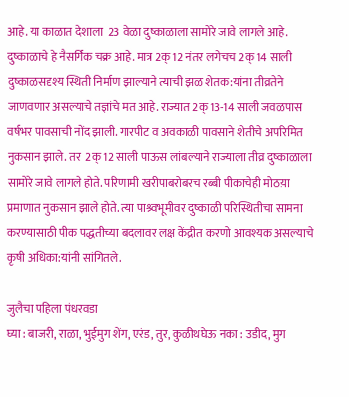आहे. या काळात देशाला  23 वेळा दुष्काळाला सामोरे जावे लागले आहे. दुष्काळाचे हे नैसर्गिक चक्र आहे. मात्र 2क्12 नंतर लगेचच 2क्14 साली दुष्काळसदृश्य स्थिती निर्माण झाल्याने त्याची झळ शेतक:यांना तीव्रतेने जाणवणार असल्याचे तज्ञांचे मत आहे. राज्यात 2क्13-14 साली जवळपास वर्षभर पावसाची नोंद झाली. गारपीट व अवकाळी पावसाने शेतीचे अपरिमित नुकसान झाले. तर  2क्12 साली पाऊस लांबल्याने राज्याला तीव्र दुष्काळाला सामोरे जावे लागले होते. परिणामी खरीपाबरोबरच रब्बी पीकाचेही मोठय़ा प्रमाणात नुकसान झाले होते. त्या पाश्र्वभूमीवर दुष्काळी परिस्थितीचा सामना करण्यासाठी पीक पद्धतीच्या बदलावर लक्ष केंद्रीत करणो आवश्यक असल्याचे कृषी अधिका:यांनी सांगितले.

जुलैचा पहिला पंधरवडा
घ्या : बाजरी, राळा, भुईमुग शेंग, एरंड, तुर, कुळीथघेऊ नका : उडीद, मुग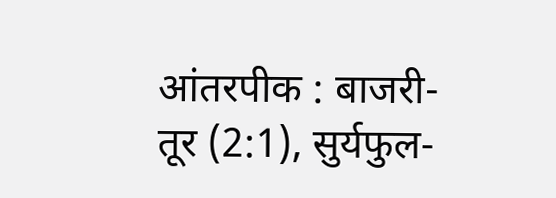आंतरपीक : बाजरी-तूर (2:1), सुर्यफुल-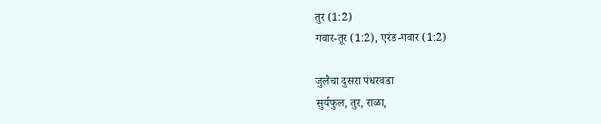तुर (1:2)
गवार-तूर (1:2), एरंड-गवार (1:2)

जुलैचा दुसरा पंधरवडा
सुर्यफुल, तुर, राळा,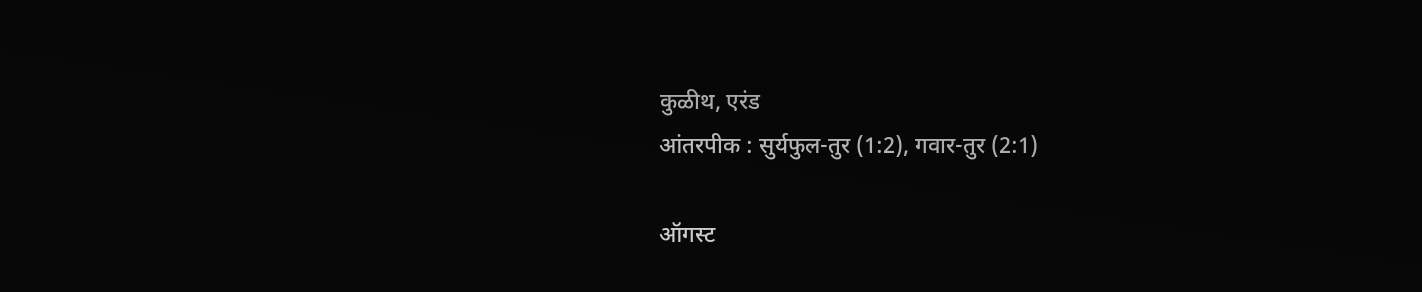कुळीथ, एरंड
आंतरपीक : सुर्यफुल-तुर (1:2), गवार-तुर (2:1)

ऑगस्ट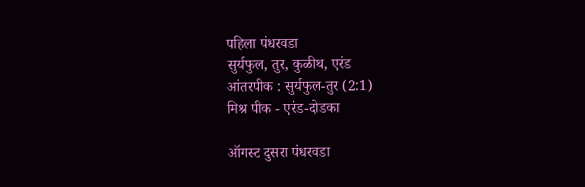पहिला पंधरवडा
सुर्यफुल, तुर, कुळीथ, एरंड
आंतरपीक : सुर्यफुल-तुर (2:1)
मिश्र पीक - एरंड-दोडका

ऑगस्ट दुसरा पंधरवडा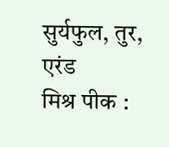सुर्यफुल, तुर, एरंड
मिश्र पीक :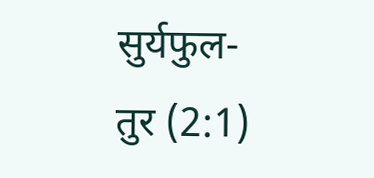सुर्यफुल-तुर (2:1)